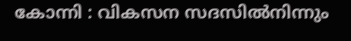കോന്നി : വികസന സദസിൽനിന്നും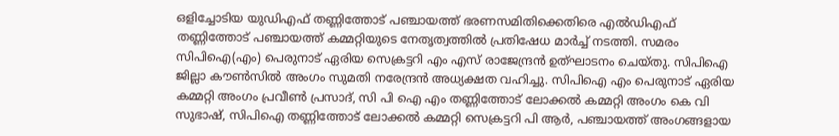ഒളിച്ചോടിയ യുഡിഎഫ് തണ്ണിത്തോട് പഞ്ചായത്ത് ഭരണസമിതിക്കെതിരെ എൽഡിഎഫ് തണ്ണിത്തോട് പഞ്ചായത്ത് കമ്മറ്റിയുടെ നേതൃത്വത്തിൽ പ്രതിഷേധ മാർച്ച് നടത്തി. സമരം സിപിഐ(എം) പെരുനാട് ഏരിയ സെക്രട്ടറി എം എസ് രാജേന്ദ്രൻ ഉത്ഘാടനം ചെയ്തു. സിപിഐ ജില്ലാ കൗൺസിൽ അംഗം സുമതി നരേന്ദ്രൻ അധ്യക്ഷത വഹിച്ചു. സിപിഐ എം പെരുനാട് ഏരിയ കമ്മറ്റി അംഗം പ്രവീൺ പ്രസാദ്, സി പി ഐ എം തണ്ണിത്തോട് ലോക്കൽ കമ്മറ്റി അംഗം കെ വി സുഭാഷ്, സിപിഐ തണ്ണിത്തോട് ലോക്കൽ കമ്മറ്റി സെക്രട്ടറി പി ആർ, പഞ്ചായത്ത് അംഗങ്ങളായ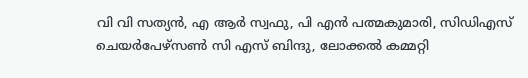വി വി സത്യൻ, എ ആർ സ്വഫു, പി എൻ പത്മകുമാരി, സിഡിഎസ് ചെയർപേഴ്സൺ സി എസ് ബിന്ദു, ലോക്കൽ കമ്മറ്റി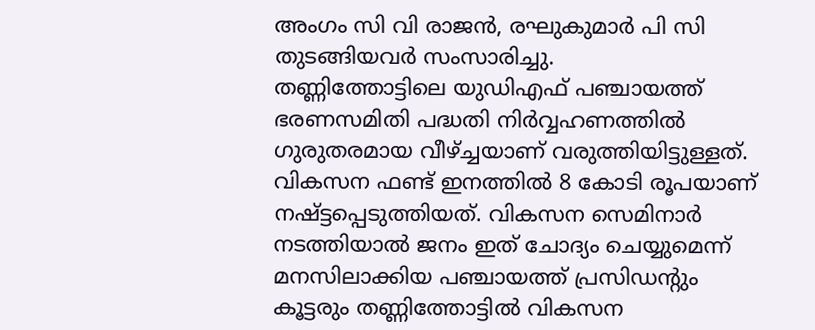അംഗം സി വി രാജൻ, രഘുകുമാർ പി സി തുടങ്ങിയവർ സംസാരിച്ചു.
തണ്ണിത്തോട്ടിലെ യുഡിഎഫ് പഞ്ചായത്ത് ഭരണസമിതി പദ്ധതി നിർവ്വഹണത്തിൽ ഗുരുതരമായ വീഴ്ച്ചയാണ് വരുത്തിയിട്ടുള്ളത്. വികസന ഫണ്ട് ഇനത്തിൽ 8 കോടി രൂപയാണ് നഷ്ട്ടപ്പെടുത്തിയത്. വികസന സെമിനാർ നടത്തിയാൽ ജനം ഇത് ചോദ്യം ചെയ്യുമെന്ന് മനസിലാക്കിയ പഞ്ചായത്ത് പ്രസിഡൻ്റും കൂട്ടരും തണ്ണിത്തോട്ടിൽ വികസന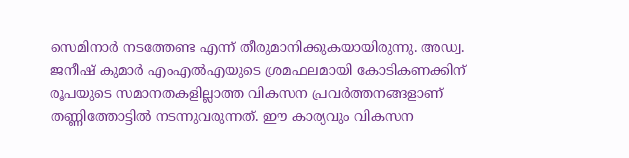സെമിനാർ നടത്തേണ്ട എന്ന് തീരുമാനിക്കുകയായിരുന്നു. അഡ്വ. ജനീഷ് കുമാർ എംഎൽഎയുടെ ശ്രമഫലമായി കോടികണക്കിന് രൂപയുടെ സമാനതകളില്ലാത്ത വികസന പ്രവർത്തനങ്ങളാണ് തണ്ണിത്തോട്ടിൽ നടന്നുവരുന്നത്. ഈ കാര്യവും വികസന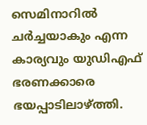സെമിനാറിൽ ചർച്ചയാകും എന്ന കാര്യവും യുഡിഎഫ് ഭരണക്കാരെ ഭയപ്പാടിലാഴ്ത്തി.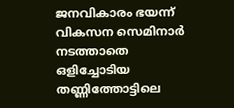ജനവികാരം ഭയന്ന് വികസന സെമിനാർ നടത്താതെ ഒളിച്ചോടിയ തണ്ണിത്തോട്ടിലെ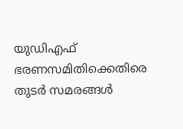യുഡിഎഫ് ഭരണസമിതിക്കെതിരെ തുടർ സമരങ്ങൾ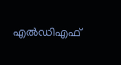എൽഡിഎഫ്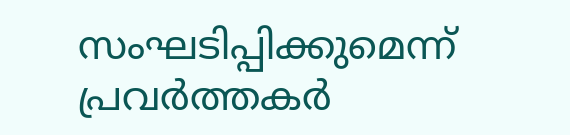സംഘടിപ്പിക്കുമെന്ന് പ്രവർത്തകർ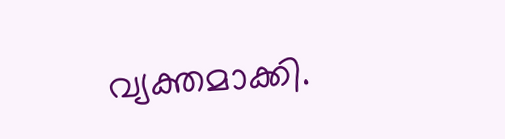വ്യക്തമാക്കി.